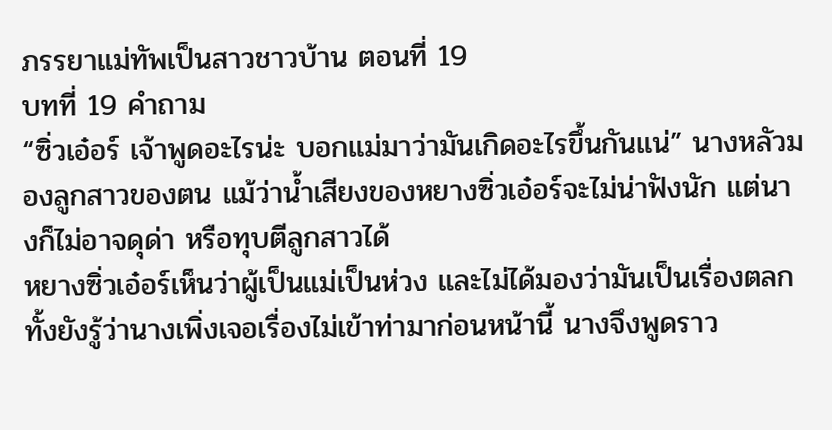ภรรยาแม่ทัพเป็นสาวชาวบ้าน ตอนที่ 19
บทที่ 19 คำถาม
“ซิ่วเอ๋อร์ เจ้าพูดอะไรน่ะ บอกแม่มาว่ามันเกิดอะไรขึ้นกันแน่” นางหลัวมองลูกสาวของตน แม้ว่าน้ำเสียงของหยางซิ่วเอ๋อร์จะไม่น่าฟังนัก แต่นางก็ไม่อาจดุด่า หรือทุบตีลูกสาวได้
หยางซิ่วเอ๋อร์เห็นว่าผู้เป็นแม่เป็นห่วง และไม่ได้มองว่ามันเป็นเรื่องตลก ทั้งยังรู้ว่านางเพิ่งเจอเรื่องไม่เข้าท่ามาก่อนหน้านี้ นางจึงพูดราว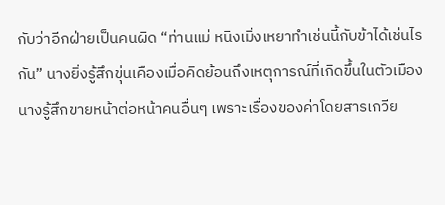กับว่าอีกฝ่ายเป็นคนผิด “ท่านแม่ หนิงเมิ่งเหยาทำเช่นนี้กับข้าได้เช่นไรกัน” นางยิ่งรู้สึกขุ่นเคืองเมื่อคิดย้อนถึงเหตุการณ์ที่เกิดขึ้นในตัวเมือง
นางรู้สึกขายหน้าต่อหน้าคนอื่นๆ เพราะเรื่องของค่าโดยสารเกวีย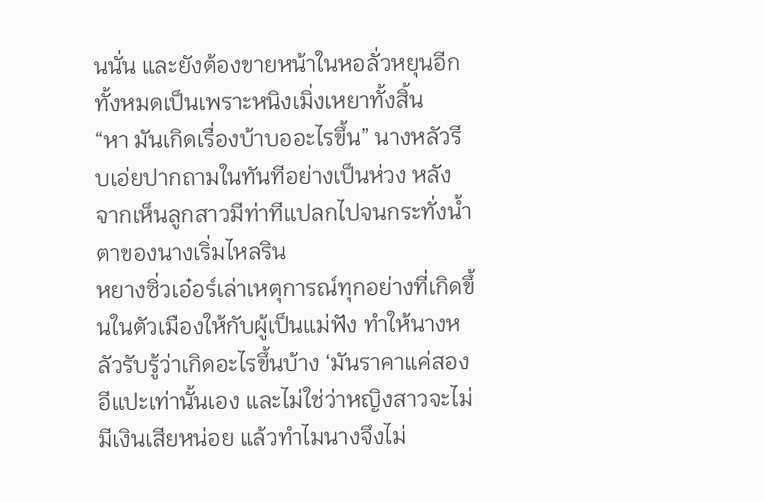นนั่น และยังต้องขายหน้าในหอลั่วหยุนอีก ทั้งหมดเป็นเพราะหนิงเมิ่งเหยาทั้งสิ้น
“หา มันเกิดเรื่องบ้าบออะไรขึ้น” นางหลัวรีบเอ่ยปากถามในทันทีอย่างเป็นห่วง หลังจากเห็นลูกสาวมีท่าทีแปลกไปจนกระทั่งน้ำตาของนางเริ่มไหลริน
หยางซิ่วเอ๋อร์เล่าเหตุการณ์ทุกอย่างที่เกิดขึ้นในตัวเมืองให้กับผู้เป็นแม่ฟัง ทำให้นางหลัวรับรู้ว่าเกิดอะไรขึ้นบ้าง ‘มันราคาแค่สองอีแปะเท่านั้นเอง และไม่ใช่ว่าหญิงสาวจะไม่มีเงินเสียหน่อย แล้วทำไมนางจึงไม่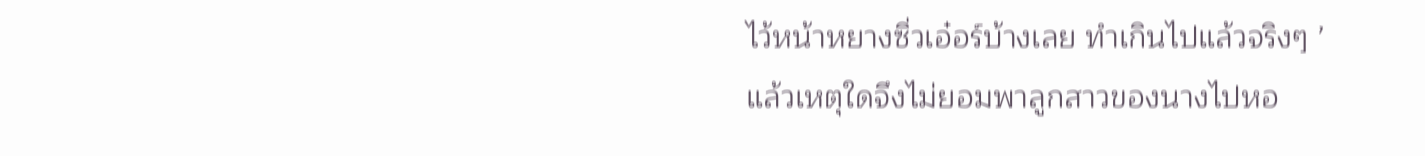ไว้หน้าหยางซิ่วเอ๋อร์บ้างเลย ทำเกินไปแล้วจริงๆ ’
แล้วเหตุใดจึงไม่ยอมพาลูกสาวของนางไปหอ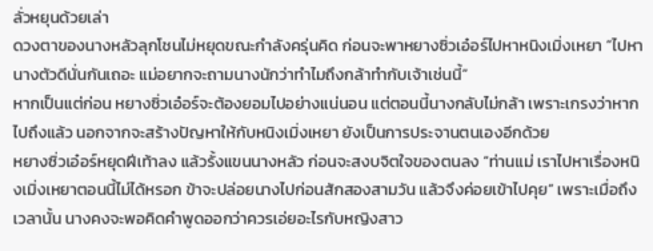ลั่วหยุนด้วยเล่า
ดวงตาของนางหลัวลุกโชนไม่หยุดขณะกำลังครุ่นคิด ก่อนจะพาหยางซิ่วเอ๋อร์ไปหาหนิงเมิ่งเหยา “ไปหานางตัวดีนั่นกันเถอะ แม่อยากจะถามนางนักว่าทำไมถึงกล้าทำกับเจ้าเช่นนี้”
หากเป็นแต่ก่อน หยางซิ่วเอ๋อร์จะต้องยอมไปอย่างแน่นอน แต่ตอนนี้นางกลับไม่กล้า เพราะเกรงว่าหากไปถึงแล้ว นอกจากจะสร้างปัญหาให้กับหนิงเมิ่งเหยา ยังเป็นการประจานตนเองอีกด้วย
หยางซิ่วเอ๋อร์หยุดฝีเท้าลง แล้วรั้งแขนนางหลัว ก่อนจะสงบจิตใจของตนลง “ท่านแม่ เราไปหาเรื่องหนิงเมิ่งเหยาตอนนี้ไม่ได้หรอก ข้าจะปล่อยนางไปก่อนสักสองสามวัน แล้วจึงค่อยเข้าไปคุย” เพราะเมื่อถึงเวลานั้น นางคงจะพอคิดคำพูดออกว่าควรเอ่ยอะไรกับหญิงสาว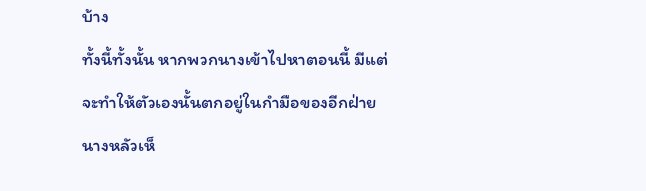บ้าง
ทั้งนี้ทั้งนั้น หากพวกนางเข้าไปหาตอนนี้ มีแต่จะทำให้ตัวเองนั้นตกอยู่ในกำมือของอีกฝ่าย
นางหลัวเห็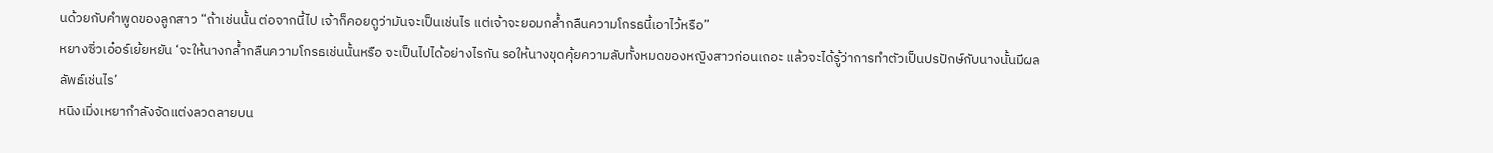นด้วยกับคำพูดของลูกสาว “ถ้าเช่นนั้น ต่อจากนี้ไป เจ้าก็คอยดูว่ามันจะเป็นเช่นไร แต่เจ้าจะยอมกล้ำกลืนความโกรธนี้เอาไว้หรือ”
หยางซิ่วเอ๋อร์เย้ยหยัน ‘จะให้นางกล้ำกลืนความโกรธเช่นนั้นหรือ จะเป็นไปได้อย่างไรกัน รอให้นางขุดคุ้ยความลับทั้งหมดของหญิงสาวก่อนเถอะ แล้วจะได้รู้ว่าการทำตัวเป็นปรปักษ์กับนางนั้นมีผลลัพธ์เช่นไร’
หนิงเมิ่งเหยากำลังจัดแต่งลวดลายบน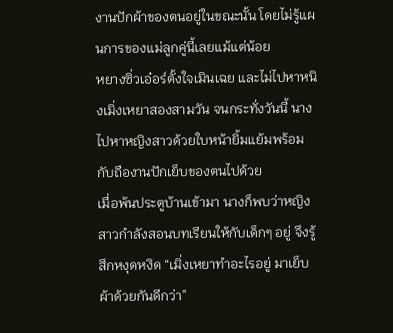งานปักผ้าของตนอยู่ในขณะนั้น โดยไม่รู้แผนการของแม่ลูกคู่นี้เลยแม้แต่น้อย
หยางซิ่วเอ๋อร์ตั้งใจเมินเฉย และไม่ไปหาหนิงเมิ่งเหยาสองสามวัน จนกระทั่งวันนี้ นางไปหาหญิงสาวด้วยใบหน้ายิ้มแย้มพร้อมกับถืองานปักเย็บของตนไปด้วย
เมื่อพ้นประตูบ้านเข้ามา นางก็พบว่าหญิงสาวกำลังสอนบทเรียนให้กับเด็กๆ อยู่ จึงรู้สึกหงุดหงิด “เมิ่งเหยาทำอะไรอยู่ มาเย็บผ้าด้วยกันดีกว่า”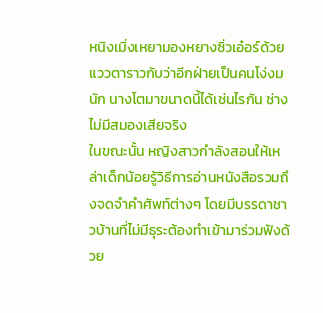หนิงเมิ่งเหยามองหยางซิ่วเอ๋อร์ด้วยแววตาราวกับว่าอีกฝ่ายเป็นคนโง่งมนัก นางโตมาขนาดนี้ได้เช่นไรกัน ช่างไม่มีสมองเสียจริง
ในขณะนั้น หญิงสาวกำลังสอนให้เหล่าเด็กน้อยรู้วิธีการอ่านหนังสือรวมถึงจดจำคำศัพท์ต่างๆ โดยมีบรรดาชาวบ้านที่ไม่มีธุระต้องทำเข้ามาร่วมฟังด้วย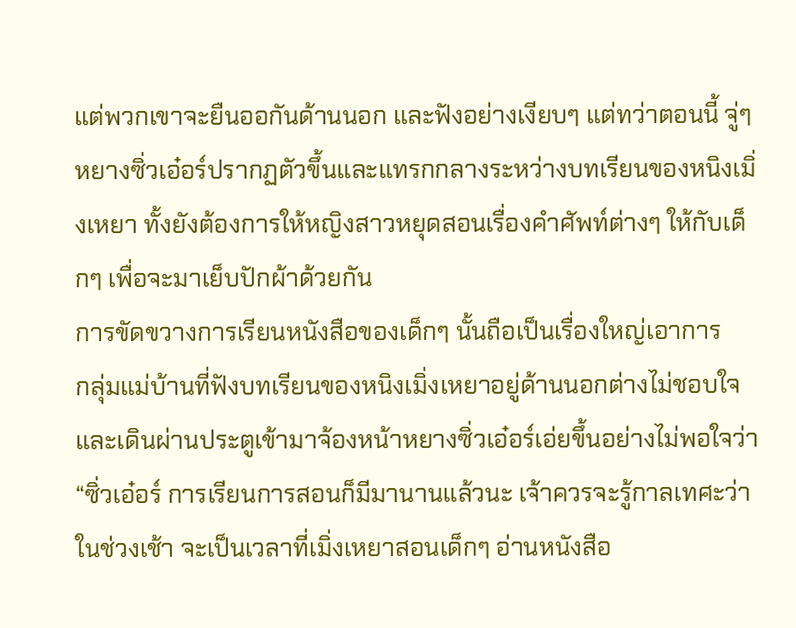แต่พวกเขาจะยืนออกันด้านนอก และฟังอย่างเงียบๆ แต่ทว่าตอนนี้ จู่ๆ หยางซิ่วเอ๋อร์ปรากฏตัวขึ้นและแทรกกลางระหว่างบทเรียนของหนิงเมิ่งเหยา ทั้งยังต้องการให้หญิงสาวหยุดสอนเรื่องคำศัพท์ต่างๆ ให้กับเด็กๆ เพื่อจะมาเย็บปักผ้าด้วยกัน
การขัดขวางการเรียนหนังสือของเด็กๆ นั้นถือเป็นเรื่องใหญ่เอาการ
กลุ่มแม่บ้านที่ฟังบทเรียนของหนิงเมิ่งเหยาอยู่ด้านนอกต่างไม่ชอบใจ และเดินผ่านประตูเข้ามาจ้องหน้าหยางซิ่วเอ๋อร์เอ่ยขึ้นอย่างไม่พอใจว่า “ซิ่วเอ๋อร์ การเรียนการสอนก็มีมานานแล้วนะ เจ้าควรจะรู้กาลเทศะว่าในช่วงเช้า จะเป็นเวลาที่เมิ่งเหยาสอนเด็กๆ อ่านหนังสือ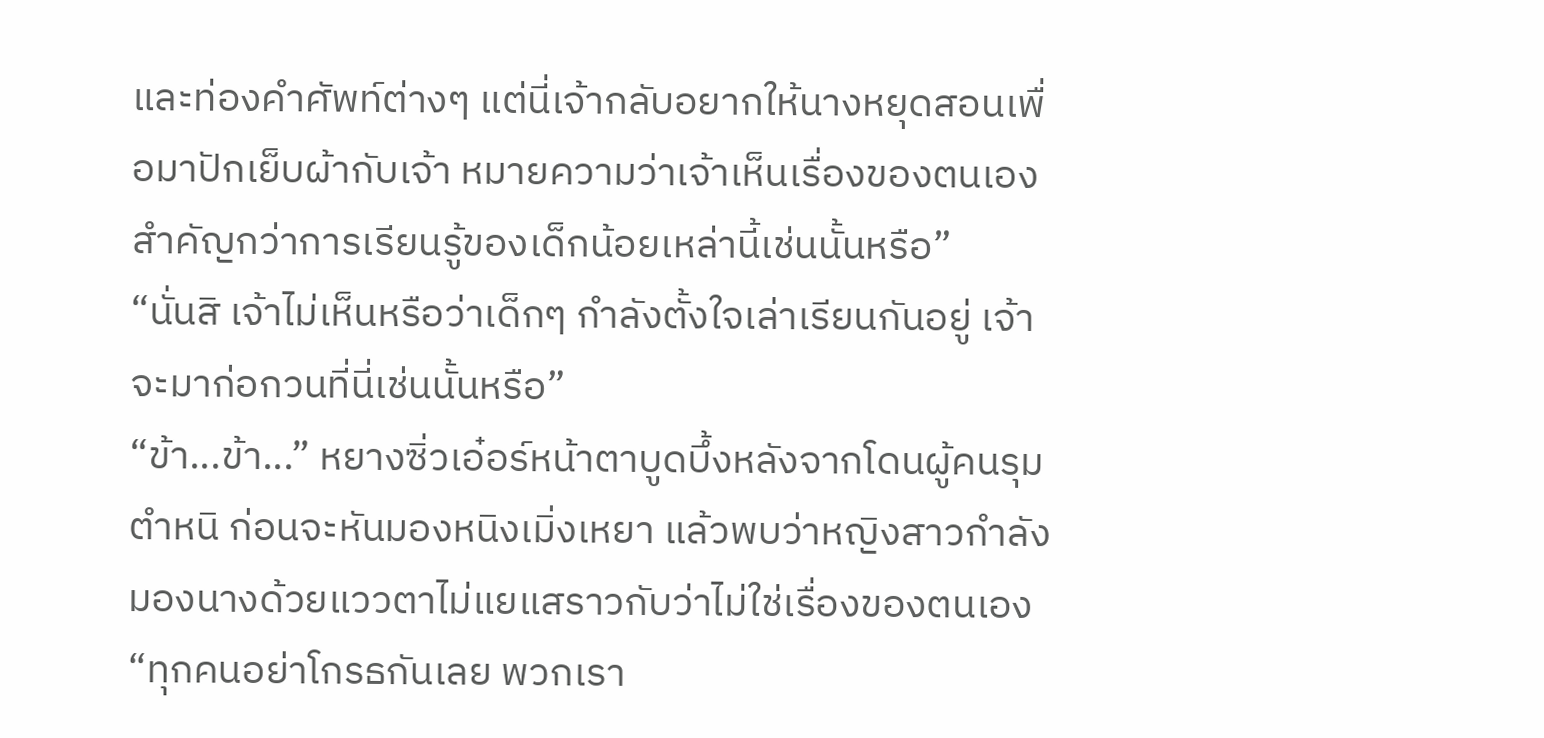และท่องคำศัพท์ต่างๆ แต่นี่เจ้ากลับอยากให้นางหยุดสอนเพื่อมาปักเย็บผ้ากับเจ้า หมายความว่าเจ้าเห็นเรื่องของตนเองสำคัญกว่าการเรียนรู้ของเด็กน้อยเหล่านี้เช่นนั้นหรือ”
“นั่นสิ เจ้าไม่เห็นหรือว่าเด็กๆ กำลังตั้งใจเล่าเรียนกันอยู่ เจ้าจะมาก่อกวนที่นี่เช่นนั้นหรือ”
“ข้า...ข้า...” หยางซิ่วเอ๋อร์หน้าตาบูดบึ้งหลังจากโดนผู้คนรุมตำหนิ ก่อนจะหันมองหนิงเมิ่งเหยา แล้วพบว่าหญิงสาวกำลังมองนางด้วยแววตาไม่แยแสราวกับว่าไม่ใช่เรื่องของตนเอง
“ทุกคนอย่าโกรธกันเลย พวกเรา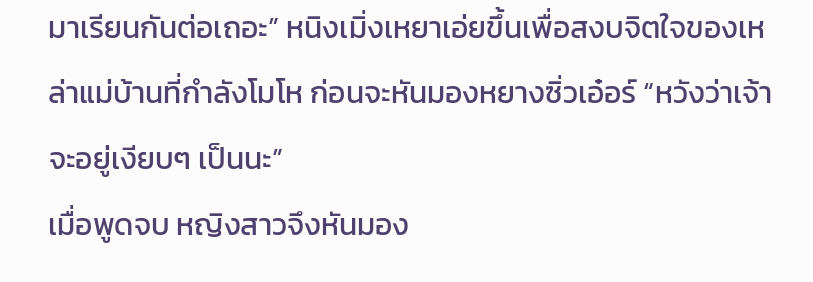มาเรียนกันต่อเถอะ” หนิงเมิ่งเหยาเอ่ยขึ้นเพื่อสงบจิตใจของเหล่าแม่บ้านที่กำลังโมโห ก่อนจะหันมองหยางซิ่วเอ๋อร์ “หวังว่าเจ้าจะอยู่เงียบๆ เป็นนะ”
เมื่อพูดจบ หญิงสาวจึงหันมอง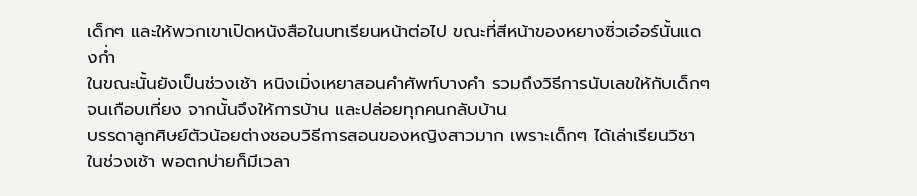เด็กๆ และให้พวกเขาเปิดหนังสือในบทเรียนหน้าต่อไป ขณะที่สีหน้าของหยางซิ่วเอ๋อร์นั้นแดงก่ำ
ในขณะนั้นยังเป็นช่วงเช้า หนิงเมิ่งเหยาสอนคำศัพท์บางคำ รวมถึงวิธีการนับเลขให้กับเด็กๆ จนเกือบเที่ยง จากนั้นจึงให้การบ้าน และปล่อยทุกคนกลับบ้าน
บรรดาลูกศิษย์ตัวน้อยต่างชอบวิธีการสอนของหญิงสาวมาก เพราะเด็กๆ ได้เล่าเรียนวิชาในช่วงเช้า พอตกบ่ายก็มีเวลา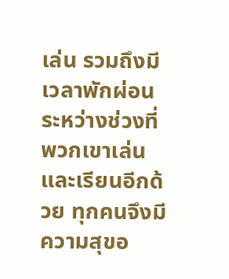เล่น รวมถึงมีเวลาพักผ่อนระหว่างช่วงที่พวกเขาเล่น และเรียนอีกด้วย ทุกคนจึงมีความสุขอ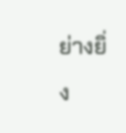ย่างยิ่ง